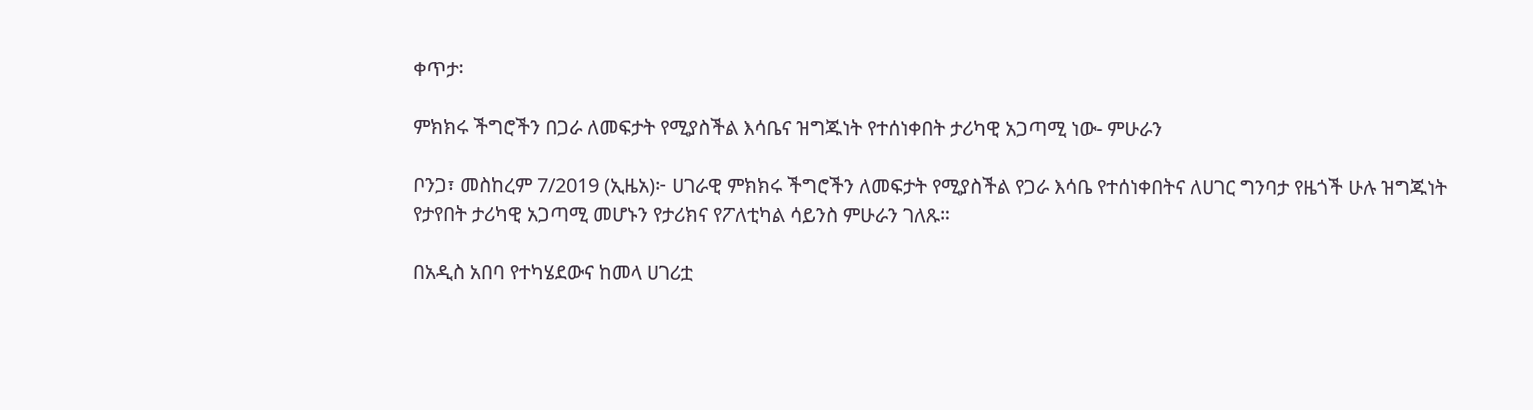ቀጥታ፡

ምክክሩ ችግሮችን በጋራ ለመፍታት የሚያስችል እሳቤና ዝግጁነት የተሰነቀበት ታሪካዊ አጋጣሚ ነው- ምሁራን

ቦንጋ፣ መስከረም 7/2019 (ኢዜአ)፦ ሀገራዊ ምክክሩ ችግሮችን ለመፍታት የሚያስችል የጋራ እሳቤ የተሰነቀበትና ለሀገር ግንባታ የዜጎች ሁሉ ዝግጁነት የታየበት ታሪካዊ አጋጣሚ መሆኑን የታሪክና የፖለቲካል ሳይንስ ምሁራን ገለጹ።

በአዲስ አበባ የተካሄደውና ከመላ ሀገሪቷ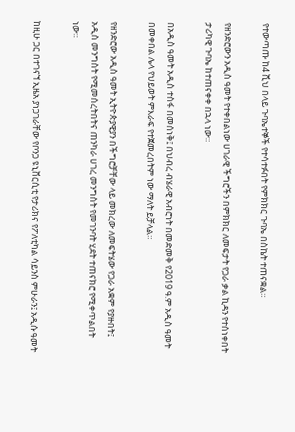የተውጣጡ ከ4 ሺህ በላይ ጉባኤተኞች የተሳተፉበት የምክክር ጉባኤ በስኬት ተጠናቋል።

የዘንድሮውን አዲስ ዓመት የተቀበልነው ሀገራዊ ችግሮችን በምክክር ለመፍታት የጋራ ቃል ኪዳን የተሰነቀበት ታሪካዊ ጉባኤ ከተጠናቀቀ በኋላ ነው።

በአዲስ ዓመት አዲስ ተስፋ በመሰነቅ፤ በህብረ ብሄራዊ አብሮነት በመድመቅ የ2019 ዓ.ም አዲስ ዓመት በመቀበል ሌላ የህይወት ምእራፍ የተጀመረበትም ነው ማለት ይቻላል።

የዘንድሮው አዲስ ዓመት ኢትዮጵያዊያን በችግሮቻቸው ላይ መክረው ለመፍትሄው የጋራ አቋም የያዙበት፤ አዲስ መንግስት የሚመሰረትበትና ጠንካራ ሀገረ መንግስት የመገንባት ሂደት ተጠናክሮ የሚቀጥልበት ነው።

ከዚሁ ጋር በተገናኘ ኢዜአ ያነጋገራቸው የቦንጋ ዩኒቨርሲቲ የታሪክና የፖለቲካል ሳይንስ ምሁራን፤ አዲሱ ዓመት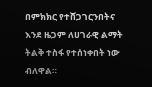በምክክር የተሸጋገርንበትና እንደ ዜጋም ለሀገራዊ ልማት ትልቅ ተስፋ የተሰነቀበት ነው ብለዋል።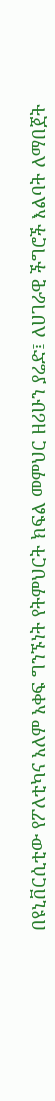በዩኒቨርሲቲው የፖለቲካና አለም አቀፍ ግንኙነት የትምህርት ክፍል መምህር ዘሪሁን ያሬድ፤ ለሀገራዊ ችግሮች እልባት ለማበጀት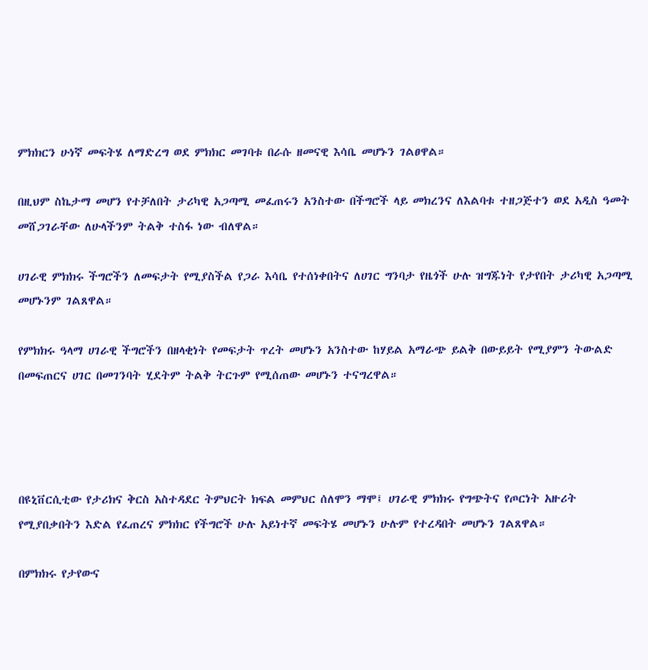ምክክርን ሁነኛ መፍትሄ ለማድረግ ወደ ምክክር መገባቱ በራሱ ዘመናዊ እሳቤ መሆኑን ገልፀዋል።

በዚህም ስኬታማ መሆን የተቻለበት ታሪካዊ አጋጣሚ መፈጠሩን አንስተው በችግሮች ላይ መክረንና ለእልባቱ ተዘጋጅተን ወደ አዲስ ዓመት መሸጋገራቸው ለሁላችንም ትልቅ ተስፋ ነው ብለዋል።

ሀገራዊ ምክክሩ ችግሮችን ለመፍታት የሚያስችል የጋራ እሳቤ የተሰነቀበትና ለሀገር ግንባታ የዜጎች ሁሉ ዝግጁነት የታየበት ታሪካዊ አጋጣሚ መሆኑንም ገልጸዋል።

የምክክሩ ዓላማ ሀገራዊ ችግሮችን በዘላቂነት የመፍታት ጥረት መሆኑን አንስተው ከሃይል አማራጭ ይልቅ በውይይት የሚያምን ትውልድ በመፍጠርና ሀገር በመገንባት ሂደትም ትልቅ ትርጉም የሚሰጠው መሆኑን ተናግረዋል።




በዩኒቨርሲቲው የታሪክና ቅርስ አስተዳደር ትምህርት ክፍል መምህር ሰለሞን ማሞ፤ ሀገራዊ ምክክሩ የግጭትና የጦርነት አዙሪት የሚያበቃበትን እድል የፈጠረና ምክክር የችግሮች ሁሉ አይነተኛ መፍትሄ መሆኑን ሁሉም የተረዳበት መሆኑን ገልጸዋል።

በምክክሩ የታየውና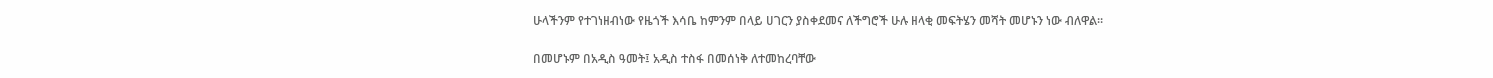ሁላችንም የተገነዘብነው የዜጎች እሳቤ ከምንም በላይ ሀገርን ያስቀደመና ለችግሮች ሁሉ ዘላቂ መፍትሄን መሻት መሆኑን ነው ብለዋል።

በመሆኑም በአዲስ ዓመት፤ አዲስ ተስፋ በመሰነቅ ለተመከረባቸው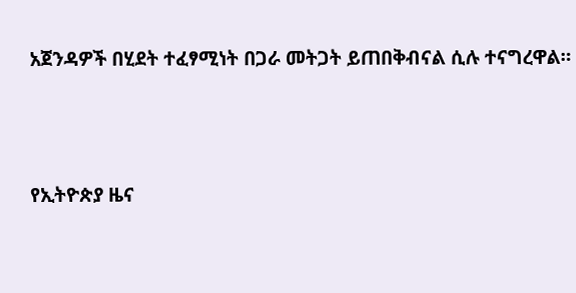አጀንዳዎች በሂደት ተፈፃሚነት በጋራ መትጋት ይጠበቅብናል ሲሉ ተናግረዋል።





የኢትዮጵያ ዜና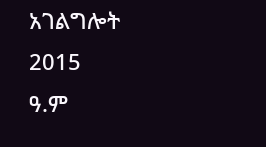አገልግሎት
2015
ዓ.ም